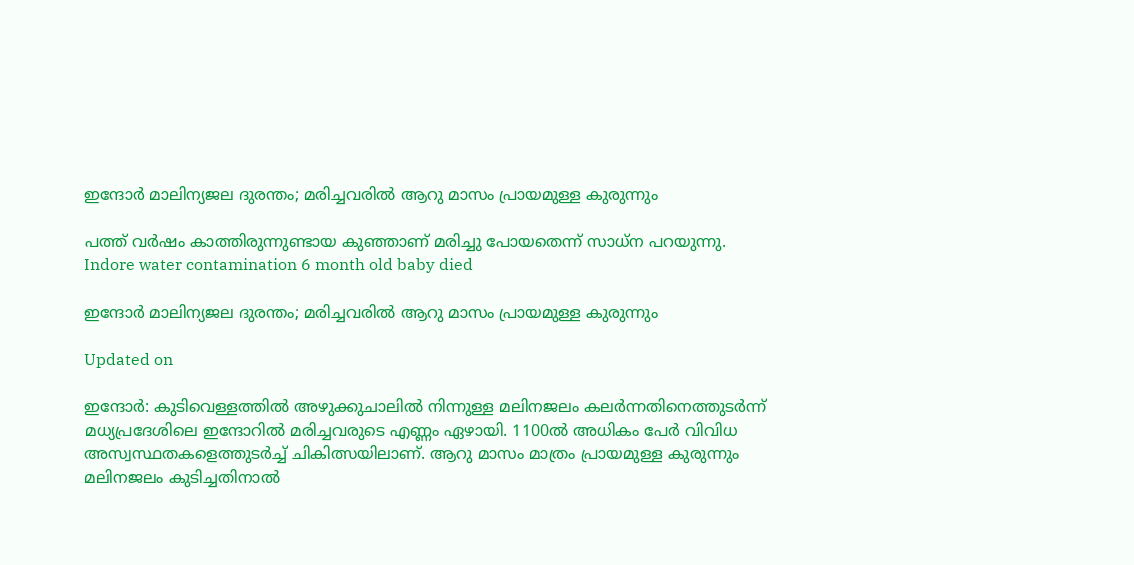ഇന്ദോർ മാലിന്യജല ദുരന്തം; മരിച്ചവരിൽ ആറു മാസം പ്രായമുള്ള കുരുന്നും

പത്ത് വർഷം കാത്തിരുന്നുണ്ടായ കുഞ്ഞാണ് മരിച്ചു പോയതെന്ന് സാധ്ന പറയുന്നു.
Indore water contamination 6 month old baby died

ഇന്ദോർ മാലിന്യജല ദുരന്തം; മരിച്ചവരിൽ ആറു മാസം പ്രായമുള്ള കുരുന്നും

Updated on

ഇന്ദോർ: കുടിവെള്ളത്തിൽ അഴുക്കുചാലിൽ നിന്നുള്ള മലിനജലം കലർന്നതിനെത്തുടർന്ന് മധ്യപ്രദേശിലെ ഇന്ദോറിൽ മരിച്ചവരുടെ എണ്ണം ഏഴായി. 1100ൽ അധികം പേർ വിവിധ അസ്വസ്ഥതകളെത്തുടർച്ച് ചികിത്സയിലാണ്. ആറു മാസം മാത്രം പ്രായമുള്ള കുരുന്നും മലിനജലം കുടിച്ചതിനാൽ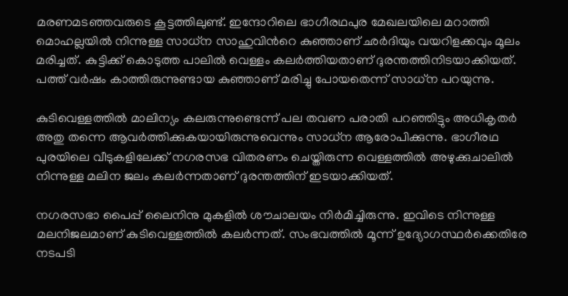മരണമടഞ്ഞവരുടെ കൂട്ടത്തിലുണ്ട്. ഇന്ദോറിലെ ഭാഗീരഥപുര മേഖലയിലെ മറാത്തി മൊഹല്ലയിൽ നിന്നുള്ള സാധ്ന സാഹുവിന്‍റെ കുഞ്ഞാണ് ഛർദിയും വയറിളക്കവും മൂലം മരിച്ചത്. കുട്ടിക്ക് കൊടുത്ത പാലിൽ വെള്ളം കലർത്തിയതാണ് ദുരന്തത്തിനിടയാക്കിയത്. പത്ത് വർഷം കാത്തിരുന്നുണ്ടായ കുഞ്ഞാണ് മരിച്ചു പോയതെന്ന് സാധ്ന പറയുന്നു.

കുടിവെള്ളത്തിൽ മാലിന്യം കലരുന്നുണ്ടെന്ന് പല തവണ പരാതി പറഞ്ഞിട്ടും അധികൃതർ അതു തന്നെ ആവർത്തിക്കുകയായിരുന്നുവെന്നും സാധ്ന ആരോപിക്കുന്നു. ഭാഗീരഥ പുരയിലെ വീടുകളിലേക്ക് നഗരസഭ വിതരണം ചെയ്തിരുന്ന വെള്ളത്തിൽ അഴുക്കുചാലിൽ നിന്നുള്ള മലിന ജലം കലർന്നതാണ് ദുരന്തത്തിന് ഇടയാക്കിയത്.

നഗരസഭാ പൈപ്പ് ലൈനിനു മുകളിൽ ശൗചാലയം നിർമിച്ചിരുന്നു. ഇവിടെ നിന്നുള്ള മലനിജലമാണ് കുടിവെള്ളത്തിൽ കലർന്നത്. സംഭവത്തിൽ മൂന്ന് ഉദ്യോഗസ്ഥർക്കെതിരേ നടപടി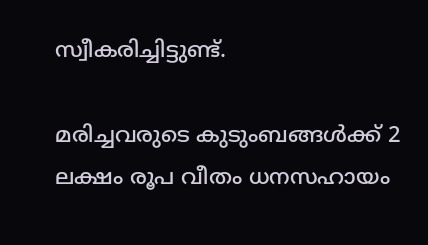സ്വീകരിച്ചിട്ടുണ്ട്.

മരിച്ചവരുടെ കുടുംബങ്ങൾക്ക് 2 ലക്ഷം രൂപ വീതം ധനസഹായം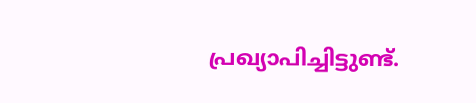പ്രഖ്യാപിച്ചിട്ടുണ്ട്.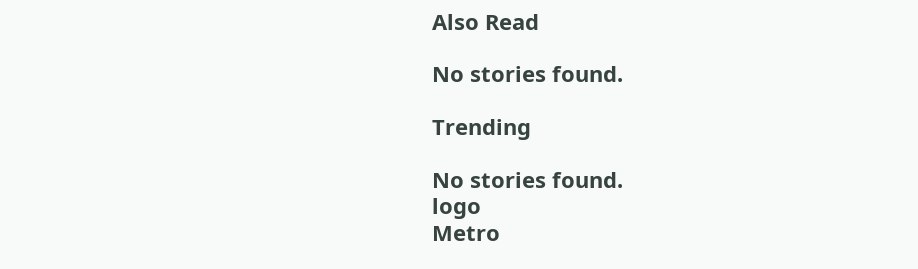Also Read

No stories found.

Trending

No stories found.
logo
Metro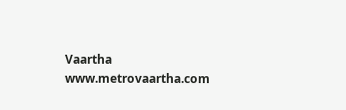Vaartha
www.metrovaartha.com